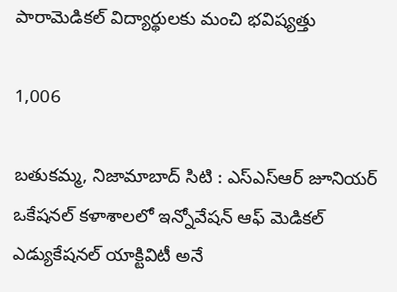పారామెడికల్ విద్యార్థులకు మంచి భవిష్యత్తు

1,006

బతుకమ్మ, నిజామాబాద్ సిటి : ఎస్ఎస్ఆర్ జూనియర్ ఒకేషనల్ కళాశాలలో ఇన్నోవేషన్ ఆఫ్ మెడికల్ ఎడ్యుకేషనల్ యాక్టివిటీ అనే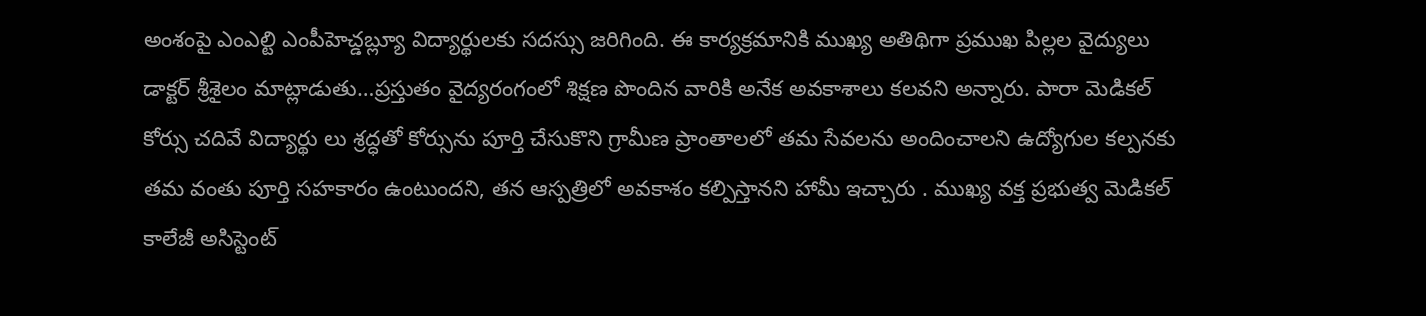అంశంపై ఎంఎల్టి ఎంపీహెచ్డబ్ల్యూ విద్యార్థులకు సదస్సు జరిగింది. ఈ కార్యక్రమానికి ముఖ్య అతిథిగా ప్రముఖ పిల్లల వైద్యులు డాక్టర్ శ్రీశైలం మాట్లాడుతు…ప్రస్తుతం వైద్యరంగంలో శిక్షణ పొందిన వారికి అనేక అవకాశాలు కలవని అన్నారు. పారా మెడికల్ కోర్సు చదివే విద్యార్థు లు శ్రద్ధతో కోర్సును పూర్తి చేసుకొని గ్రామీణ ప్రాంతాలలో తమ సేవలను అందించాలని ఉద్యోగుల కల్పనకు తమ వంతు పూర్తి సహకారం ఉంటుందని, తన ఆస్పత్రిలో అవకాశం కల్పిస్తానని హామీ ఇచ్చారు . ముఖ్య వక్త ప్రభుత్వ మెడికల్ కాలేజీ అసిస్టెంట్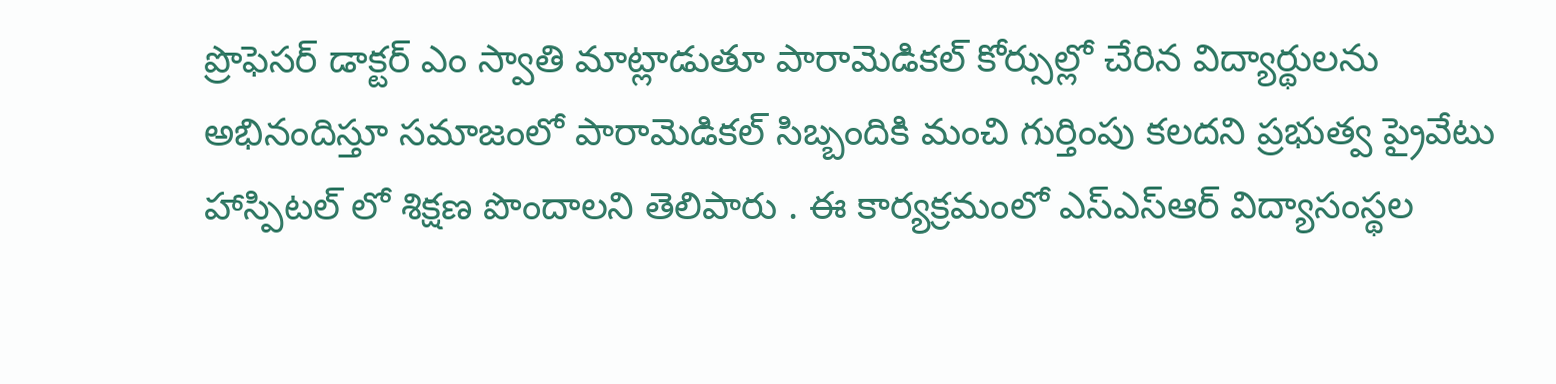ప్రొఫెసర్ డాక్టర్ ఎం స్వాతి మాట్లాడుతూ పారామెడికల్ కోర్సుల్లో చేరిన విద్యార్థులను అభినందిస్తూ సమాజంలో పారామెడికల్ సిబ్బందికి మంచి గుర్తింపు కలదని ప్రభుత్వ ప్రైవేటు హాస్పిటల్ లో శిక్షణ పొందాలని తెలిపారు . ఈ కార్యక్రమంలో ఎస్ఎస్ఆర్ విద్యాసంస్థల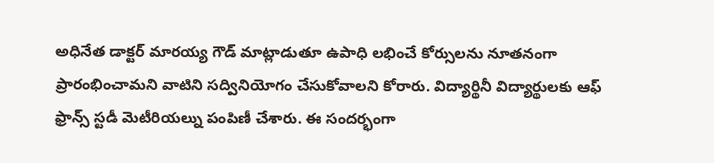అధినేత డాక్టర్ మారయ్య గౌడ్ మాట్లాడుతూ ఉపాధి లభించే కోర్సులను నూతనంగా ప్రారంభించామని వాటిని సద్వినియోగం చేసుకోవాలని కోరారు. విద్యార్థినీ విద్యార్థులకు ఆఫ్ ఫ్రాన్స్ స్టడీ మెటీరియల్ను పంపిణీ చేశారు. ఈ సందర్భంగా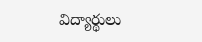విద్యార్థులు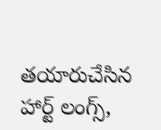తయారుచేసిన హార్ట్ లంగ్స్,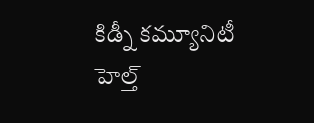కిడ్నీ కమ్యూనిటీ హెల్త్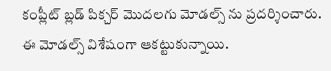కంప్లీట్ బ్లడ్ పిక్చర్ మొదలగు మోడల్స్ ను ప్రదర్శించారు. ఈ మోడల్స్ విశేషంగా ఆకట్టుకున్నాయి.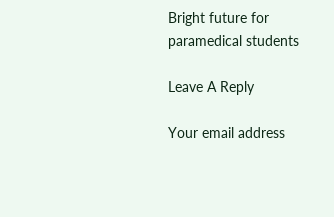Bright future for paramedical students

Leave A Reply

Your email address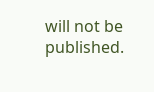will not be published.